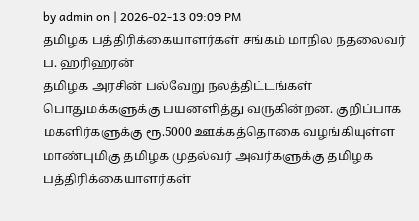by admin on | 2026-02-13 09:09 PM
தமிழக பத்திரிக்கையாளர்கள் சங்கம் மாநில நதலைவர் ப. ஹரிஹரன்
தமிழக அரசின் பல்வேறு நலத்திட்டங்கள் பொதுமக்களுக்கு பயனளித்து வருகின்றன. குறிப்பாக மகளிர்களுக்கு ரூ.5000 ஊக்கத்தொகை வழங்கியுள்ள மாண்புமிகு தமிழக முதல்வர் அவர்களுக்கு தமிழக பத்திரிக்கையாளர்கள்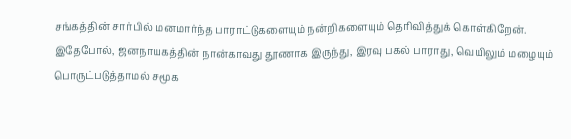சங்கத்தின் சார்பில் மனமார்ந்த பாராட்டுகளையும் நன்றிகளையும் தெரிவித்துக் கொள்கிறேன்.
இதேபோல், ஜனநாயகத்தின் நான்காவது தூணாக இருந்து, இரவு பகல் பாராது, வெயிலும் மழையும் பொருட்படுத்தாமல் சமூக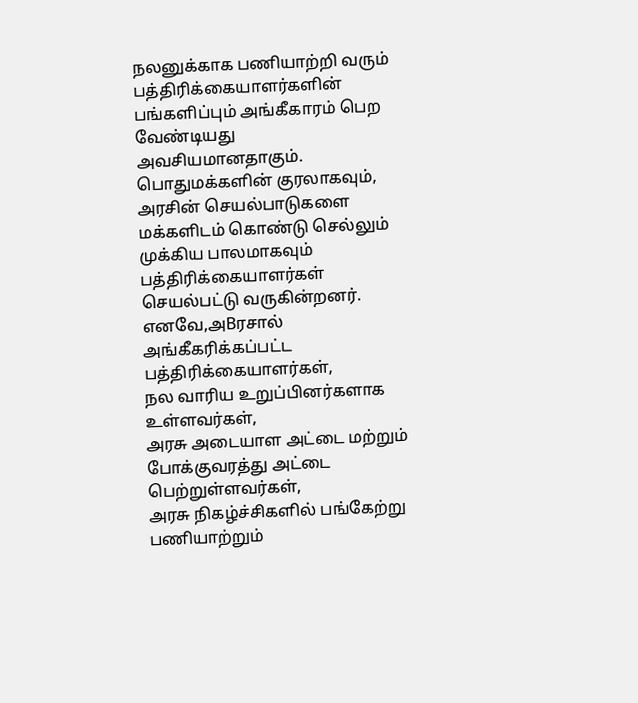நலனுக்காக பணியாற்றி வரும் பத்திரிக்கையாளர்களின் பங்களிப்பும் அங்கீகாரம் பெற வேண்டியது அவசியமானதாகும். பொதுமக்களின் குரலாகவும், அரசின் செயல்பாடுகளை மக்களிடம் கொண்டு செல்லும் முக்கிய பாலமாகவும் பத்திரிக்கையாளர்கள் செயல்பட்டு வருகின்றனர்.
எனவே,அBரசால் அங்கீகரிக்கப்பட்ட பத்திரிக்கையாளர்கள்,
நல வாரிய உறுப்பினர்களாக உள்ளவர்கள்,
அரசு அடையாள அட்டை மற்றும் போக்குவரத்து அட்டை பெற்றுள்ளவர்கள்,
அரசு நிகழ்ச்சிகளில் பங்கேற்று பணியாற்றும்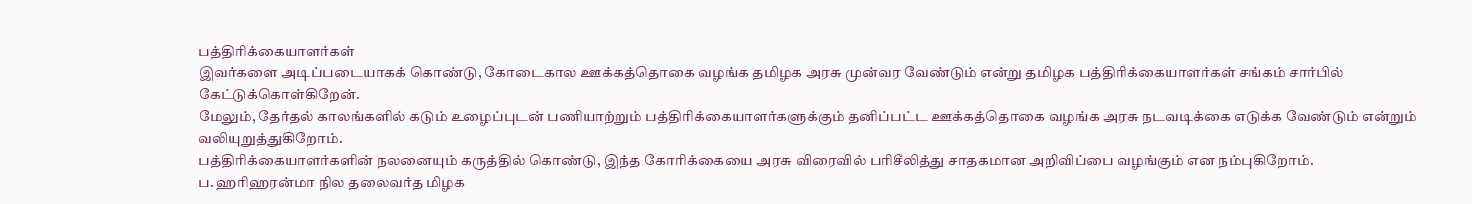பத்திரிக்கையாளர்கள்
இவர்களை அடிப்படையாகக் கொண்டு, கோடைகால ஊக்கத்தொகை வழங்க தமிழக அரசு முன்வர வேண்டும் என்று தமிழக பத்திரிக்கையாளர்கள் சங்கம் சார்பில் கேட்டுக்கொள்கிறேன்.
மேலும், தேர்தல் காலங்களில் கடும் உழைப்புடன் பணியாற்றும் பத்திரிக்கையாளர்களுக்கும் தனிப்பட்ட ஊக்கத்தொகை வழங்க அரசு நடவடிக்கை எடுக்க வேண்டும் என்றும் வலியுறுத்துகிறோம்.
பத்திரிக்கையாளர்களின் நலனையும் கருத்தில் கொண்டு, இந்த கோரிக்கையை அரசு விரைவில் பரிசீலித்து சாதகமான அறிவிப்பை வழங்கும் என நம்புகிறோம்.
ப. ஹரிஹரன்மா நில தலைவர்த மிழக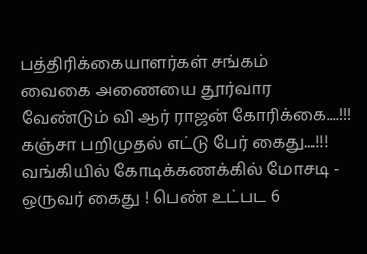பத்திரிக்கையாளர்கள் சங்கம்
வைகை அணையை தூர்வார வேண்டும் வி ஆர் ராஜன் கோரிக்கை....!!!
கஞ்சா பறிமுதல் எட்டு பேர் கைது....!!!
வங்கியில் கோடிக்கணக்கில் மோசடி - ஒருவர் கைது ! பெண் உட்பட 6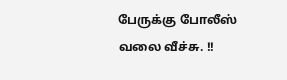பேருக்கு போலீஸ் வலை வீச்சு. !!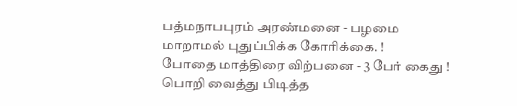பத்மநாபபுரம் அரண்மனை - பழமை மாறாமல் புதுப்பிக்க கோரிக்கை. !
போதை மாத்திரை விற்பனை - 3 பேர் கைது ! பொறி வைத்து பிடித்த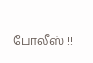போலீஸ் !!